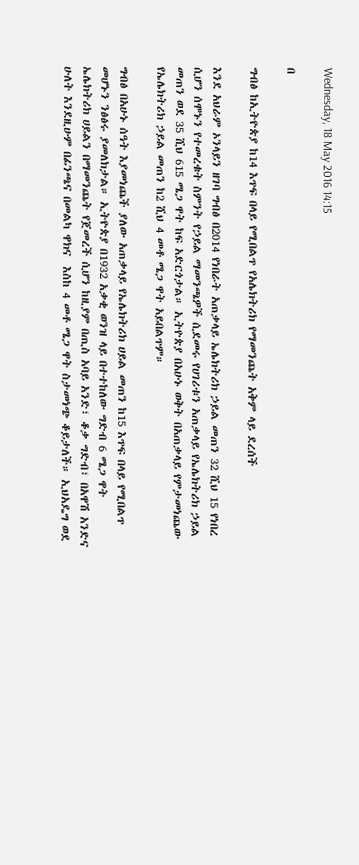Wednesday, 18 May 2016 14:15

በ

ግብፅ ከኢትዮጵያ ከ14 እጥፍ በላይ የሚበልጥ የአሌክትሪክ የማመንጨት አቅም ላይ ደረሰች

እንደ አህራም ኦንላይን ዘገባ ግብፅ በ2014 የነበራት አጠቃላይ ኤሌክትሪክ ኃይል መጠን 32 ሺህ 15 የነበረ ሲሆን ሰሞኑን የተመረቁት ስምንት የኃይል ማመንጫዎች ሲደመሩ የሀገሪቱን አጠቃላይ የኤሌክትሪክ ኃይል መጠን ወደ 35 ሺህ 615 ሜጋ ዋት ከፍ አድርጎታል። ኢትዮጵያ በአሁኑ ወቅት በአጠቃላይ የምታመነጨው የኤሌክትሪክ ኃይል መጠን ከ2 ሺህ 4 መቶ ሜጋ ዋት አይበልጥም።

ግብፅ በአሁኑ ሰዓት እያመነጨች ያለው አጠቃላይ የኤሌክትሪክ ሀይል መጠን ከ15 እጥፍ በላይ የሚበልጥ መሆኑን ንፅፅሩ ያመለክታል። ኢትዮጵያ በ1932 አቃቂ ወንዝ ላይ በተተከለው ግድብ 6 ሜጋ ዋት ኤሌክትሪክ ሀይልን በማመንጨት የጀመረች ሲሆን ከዚያም በጢስ አባይ አንድ፣ ቆቃ ግድብ፣ በአዋሽ አንድና ሁለት እንደዚሁም በፊንጫና በመልካ ዋክና  እስከ 4 መቶ ሜጋ ዋት ስታመነጭ ቆይታለች። ኢህአዴግ ወደ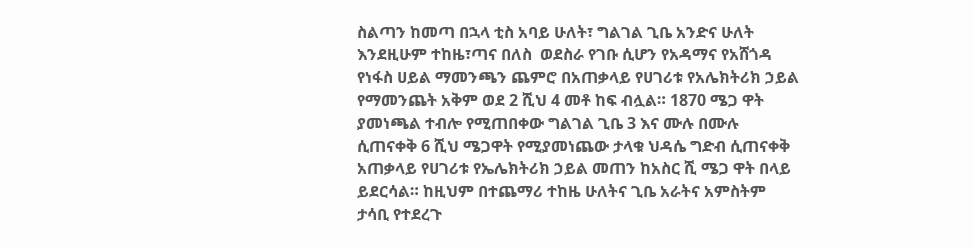ስልጣን ከመጣ በኋላ ቲስ አባይ ሁለት፣ ግልገል ጊቤ አንድና ሁለት እንደዚሁም ተከዜ፣ጣና በለስ  ወደስራ የገቡ ሲሆን የአዳማና የአሸጎዳ የነፋስ ሀይል ማመንጫን ጨምሮ በአጠቃላይ የሀገሪቱ የአሌክትሪክ ኃይል የማመንጨት አቅም ወደ 2 ሺህ 4 መቶ ከፍ ብሏል። 1870 ሜጋ ዋት ያመነጫል ተብሎ የሚጠበቀው ግልገል ጊቤ 3 እና ሙሉ በሙሉ ሲጠናቀቅ 6 ሺህ ሜጋዋት የሚያመነጨው ታላቁ ህዳሴ ግድብ ሲጠናቀቅ አጠቃላይ የሀገሪቱ የኤሌክትሪክ ኃይል መጠን ከአስር ሺ ሜጋ ዋት በላይ ይደርሳል። ከዚህም በተጨማሪ ተከዜ ሁለትና ጊቤ አራትና አምስትም ታሳቢ የተደረጉ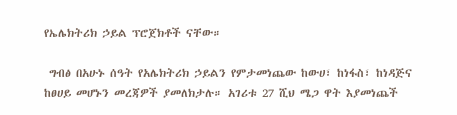የኤሌክትሪክ ኃይል ፕሮጀክቶች ናቸው።

 ግብፅ በአሁኑ ሰዓት የአሌክትሪክ ኃይልን የምታመነጨው ከውሀ፣ ከነፋስ፣ ከነዳጅና ከፀሀይ መሆኑን መረጃዎች ያመለክታሉ። አገሪቱ 27 ሺህ ሜጋ ዋት እያመነጨች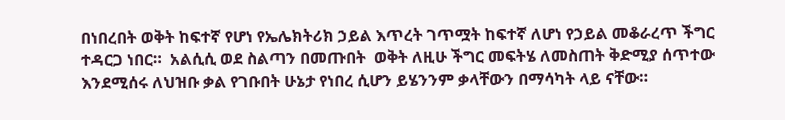በነበረበት ወቅት ከፍተኛ የሆነ የኤሌክትሪክ ኃይል እጥረት ገጥሟት ከፍተኛ ለሆነ የኃይል መቆራረጥ ችግር ተዳርጋ ነበር።  አልሲሲ ወደ ስልጣን በመጡበት  ወቅት ለዚሁ ችግር መፍትሄ ለመስጠት ቅድሚያ ሰጥተው እንደሚሰሩ ለህዝቡ ቃል የገቡበት ሁኔታ የነበረ ሲሆን ይሄንንም ቃላቸውን በማሳካት ላይ ናቸው።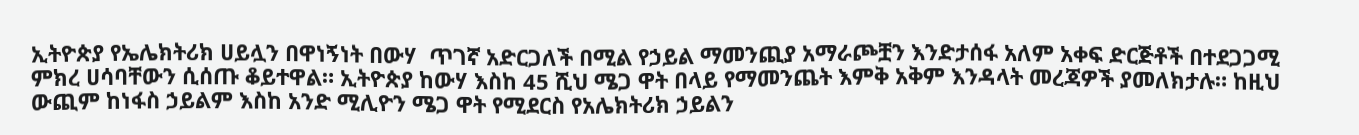ኢትዮጵያ የኤሌክትሪክ ሀይሏን በዋነኝነት በውሃ  ጥገኛ አድርጋለች በሚል የኃይል ማመንጪያ አማራጮቿን እንድታሰፋ አለም አቀፍ ድርጅቶች በተደጋጋሚ ምክረ ሀሳባቸውን ሲሰጡ ቆይተዋል። ኢትዮጵያ ከውሃ እስከ 45 ሺህ ሜጋ ዋት በላይ የማመንጨት እምቅ አቅም እንዳላት መረጃዎች ያመለክታሉ። ከዚህ ውጪም ከነፋስ ኃይልም እስከ አንድ ሚሊዮን ሜጋ ዋት የሚደርስ የአሌክትሪክ ኃይልን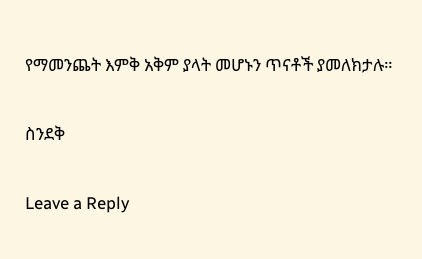የማመንጨት እምቅ አቅም ያላት መሆኑን ጥናቶች ያመለክታሉ።

ስንደቅ

Leave a Reply